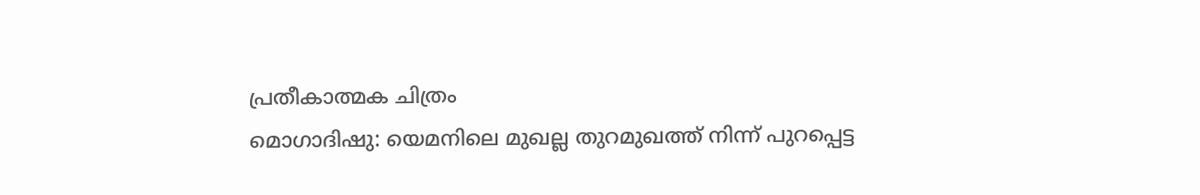പ്രതീകാത്മക ചിത്രം
മൊഗാദിഷു: യെമനിലെ മുഖല്ല തുറമുഖത്ത് നിന്ന് പുറപ്പെട്ട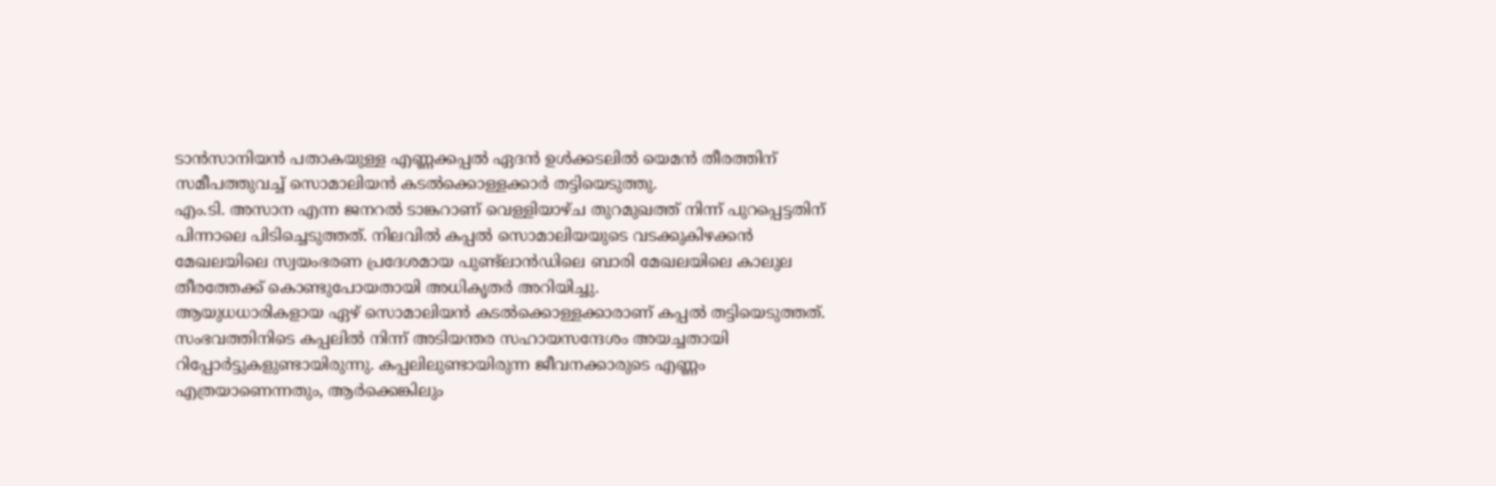ടാൻസാനിയൻ പതാകയുള്ള എണ്ണക്കപ്പൽ ഏദൻ ഉൾക്കടലിൽ യെമൻ തീരത്തിന് സമീപത്തുവച്ച് സൊമാലിയൻ കടൽക്കൊള്ളക്കാർ തട്ടിയെടുത്തു.
എം.ടി. അസാന എന്ന ജനറൽ ടാങ്കറാണ് വെള്ളിയാഴ്ച തുറമുഖത്ത് നിന്ന് പുറപ്പെട്ടതിന് പിന്നാലെ പിടിച്ചെടുത്തത്. നിലവിൽ കപ്പൽ സൊമാലിയയുടെ വടക്കുകിഴക്കൻ മേഖലയിലെ സ്വയംഭരണ പ്രദേശമായ പുണ്ട്ലാൻഡിലെ ബാരി മേഖലയിലെ കാലുല തീരത്തേക്ക് കൊണ്ടുപോയതായി അധികൃതർ അറിയിച്ചു.
ആയുധധാരികളായ ഏഴ് സൊമാലിയൻ കടൽക്കൊള്ളക്കാരാണ് കപ്പൽ തട്ടിയെടുത്തത്. സംഭവത്തിനിടെ കപ്പലിൽ നിന്ന് അടിയന്തര സഹായസന്ദേശം അയച്ചതായി റിപ്പോർട്ടുകളുണ്ടായിരുന്നു. കപ്പലിലുണ്ടായിരുന്ന ജീവനക്കാരുടെ എണ്ണം എത്രയാണെന്നതും, ആർക്കെങ്കിലും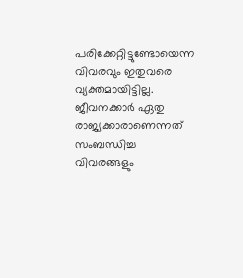പരിക്കേറ്റിട്ടുണ്ടോയെന്ന വിവരവും ഇതുവരെ വ്യക്തമായിട്ടില്ല. ജീവനക്കാർ ഏതു രാജ്യക്കാരാണെന്നത് സംബന്ധിച്ച വിവരങ്ങളും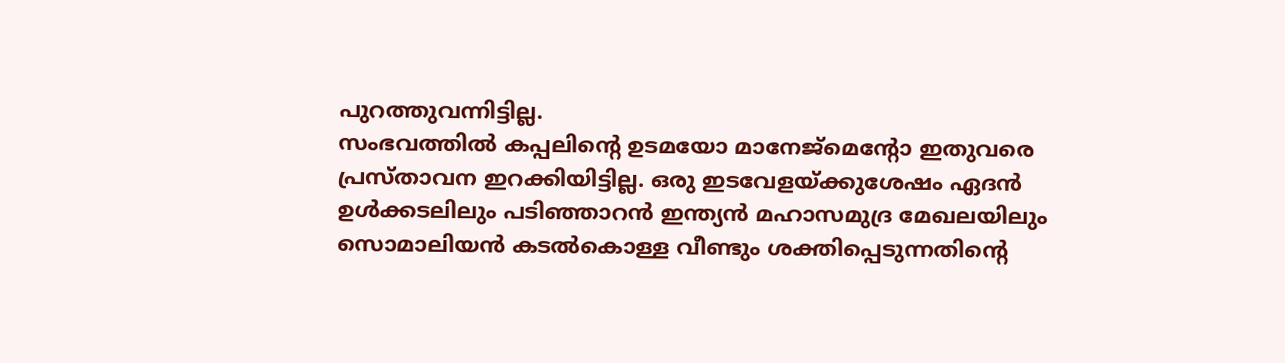പുറത്തുവന്നിട്ടില്ല.
സംഭവത്തിൽ കപ്പലിന്റെ ഉടമയോ മാനേജ്മെന്റോ ഇതുവരെ പ്രസ്താവന ഇറക്കിയിട്ടില്ല. ഒരു ഇടവേളയ്ക്കുശേഷം ഏദൻ ഉൾക്കടലിലും പടിഞ്ഞാറൻ ഇന്ത്യൻ മഹാസമുദ്ര മേഖലയിലും സൊമാലിയൻ കടൽകൊള്ള വീണ്ടും ശക്തിപ്പെടുന്നതിന്റെ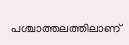പശ്ചാത്തലത്തിലാണ്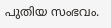പുതിയ സംഭവം.